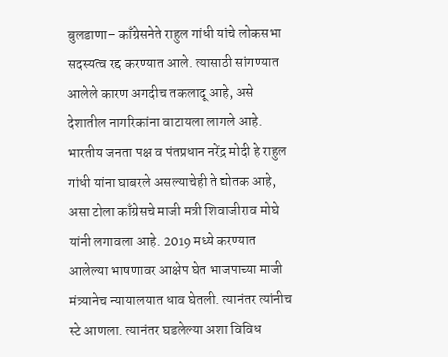बुलडाणा– काँग्रेसनेते राहुल गांधी यांचे लोकसभा सदस्यत्व रद्द करण्यात आले. त्यासाठी सांगण्यात आलेले कारण अगदीच तकलादू आहे, असे देशातील नागरिकांना वाटायला लागले आहे. भारतीय जनता पक्ष व पंतप्रधान नरेंद्र मोदी हे राहुल गांधी यांना घाबरले असल्याचेही ते द्योतक आहे, असा टोला काँग्रेसचे माजी मत्री शिवाजीराव मोघे यांनी लगावला आहे. 2019 मध्ये करण्यात आलेल्या भाषणावर आक्षेप घेत भाजपाच्या माजी मंत्र्यानेच न्यायालयात धाव घेतली. त्यानंतर त्यांनीच स्टे आणला. त्यानंतर घडलेल्या अशा विविध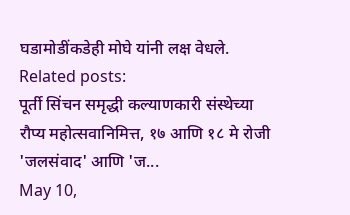घडामोडींकडेही मोघे यांनी लक्ष वेधले.
Related posts:
पूर्ती सिंचन समृद्धी कल्याणकारी संस्थेच्या रौप्य महोत्सवानिमित्त, १७ आणि १८ मे रोजी 'जलसंवाद' आणि 'ज...
May 10,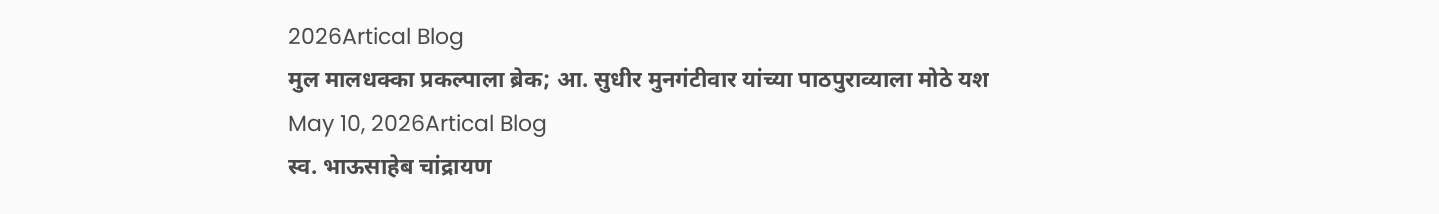2026Artical Blog
मुल मालधक्का प्रकल्पाला ब्रेक; आ. सुधीर मुनगंटीवार यांच्या पाठपुराव्याला मोठे यश
May 10, 2026Artical Blog
स्व. भाऊसाहेब चांद्रायण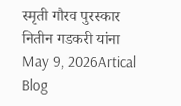स्मृती गौरव पुरस्कार नितीन गडकरी यांना
May 9, 2026Artical Blog